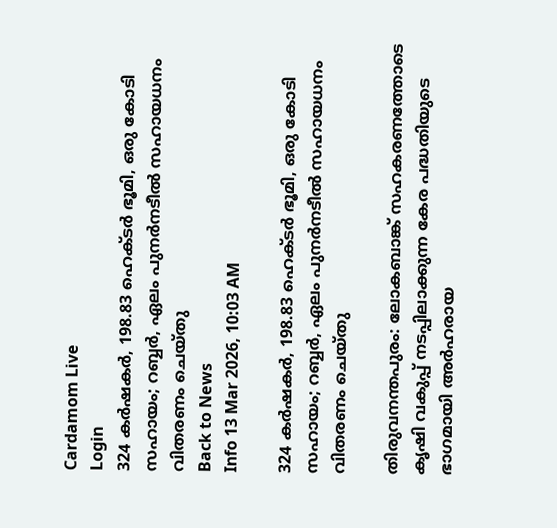Cardamom Live
Login
324 കർഷകർ, 198.83 ഹെക്ടർ ഭൂമി, ഒരു കോടി സഹായം; റബ്ബർ, ഏലം പുനർനടീൽ സഹായധനം വിതരണം ചെയ്തു
Back to News
Info 13 Mar 2026, 10:03 AM

324 കർഷകർ, 198.83 ഹെക്ടർ ഭൂമി, ഒരു കോടി സഹായം; റബ്ബർ, ഏലം പുനർനടീൽ സഹായധനം വിതരണം ചെയ്തു

തിരുവനന്തപുരം: ലോകബാങ്ക് സഹകരണത്തോടെ കൃഷി വകുപ്പ് നടപ്പിലാക്കുന്ന കേര പദ്ധതിയുടെ ഭാഗമായി അർഹരായ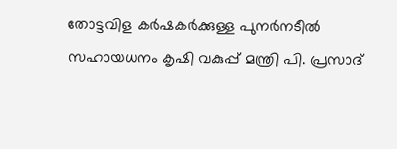തോട്ടവിള കർഷകർക്കുള്ള പുനർനടീൽ സഹായധനം കൃഷി വകുപ്പ് മന്ത്രി പി. പ്രസാദ്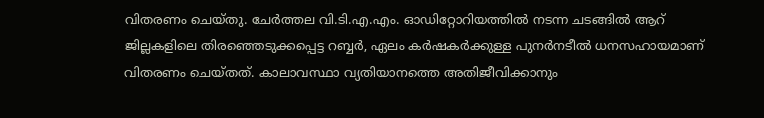വിതരണം ചെയ്തു. ചേർത്തല വി.ടി.എ.എം. ഓഡിറ്റോറിയത്തിൽ നടന്ന ചടങ്ങിൽ ആറ് ജില്ലകളിലെ തിരഞ്ഞെടുക്കപ്പെട്ട റബ്ബർ, ഏലം കർഷകർക്കുള്ള പുനർനടീൽ ധനസഹായമാണ് വിതരണം ചെയ്തത്. കാലാവസ്ഥാ വ്യതിയാനത്തെ അതിജീവിക്കാനും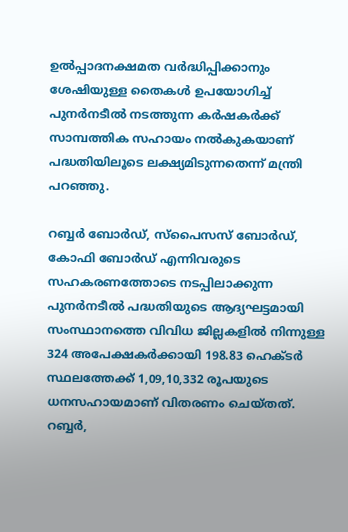ഉൽപ്പാദനക്ഷമത വർദ്ധിപ്പിക്കാനും ശേഷിയുള്ള തൈകൾ ഉപയോഗിച്ച് പുനർനടീൽ നടത്തുന്ന കർഷകർക്ക് സാമ്പത്തിക സഹായം നൽകുകയാണ് പദ്ധതിയിലൂടെ ലക്ഷ്യമിടുന്നതെന്ന് മന്ത്രി പറഞ്ഞു.

റബ്ബർ ബോർഡ്, സ്പൈസസ് ബോർഡ്, കോഫി ബോർഡ് എന്നിവരുടെ സഹകരണത്തോടെ നടപ്പിലാക്കുന്ന പുനർനടീൽ പദ്ധതിയുടെ ആദ്യഘട്ടമായി സംസ്ഥാനത്തെ വിവിധ ജില്ലകളിൽ നിന്നുള്ള 324 അപേക്ഷകർക്കായി 198.83 ഹെക്ടർ സ്ഥലത്തേക്ക് 1,09,10,332 രൂപയുടെ ധനസഹായമാണ് വിതരണം ചെയ്തത്. റബ്ബർ,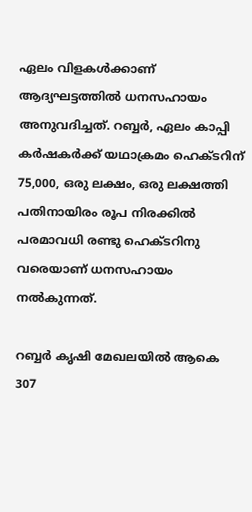ഏലം വിളകൾക്കാണ് ആദ്യഘട്ടത്തിൽ ധനസഹായം അനുവദിച്ചത്. റബ്ബർ, ഏലം കാപ്പി കർഷകർക്ക് യഥാക്രമം ഹെക്ടറിന് 75,000, ഒരു ലക്ഷം, ഒരു ലക്ഷത്തി പതിനായിരം രൂപ നിരക്കിൽ പരമാവധി രണ്ടു ഹെക്ടറിനു വരെയാണ് ധനസഹായം നൽകുന്നത്.

റബ്ബർ കൃഷി മേഖലയിൽ ആകെ 307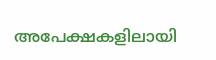അപേക്ഷകളിലായി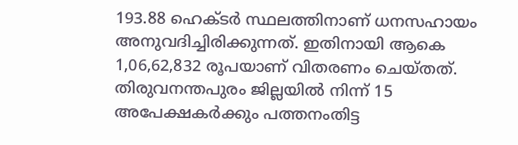193.88 ഹെക്ടർ സ്ഥലത്തിനാണ് ധനസഹായം അനുവദിച്ചിരിക്കുന്നത്. ഇതിനായി ആകെ 1,06,62,832 രൂപയാണ് വിതരണം ചെയ്തത്. തിരുവനന്തപുരം ജില്ലയിൽ നിന്ന് 15 അപേക്ഷകർക്കും പത്തനംതിട്ട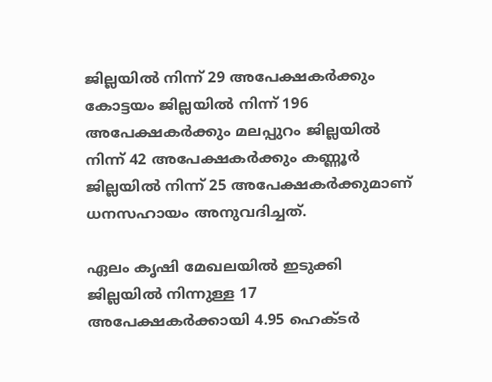ജില്ലയിൽ നിന്ന് 29 അപേക്ഷകർക്കും കോട്ടയം ജില്ലയിൽ നിന്ന് 196 അപേക്ഷകർക്കും മലപ്പുറം ജില്ലയിൽ നിന്ന് 42 അപേക്ഷകർക്കും കണ്ണൂർ ജില്ലയിൽ നിന്ന് 25 അപേക്ഷകർക്കുമാണ് ധനസഹായം അനുവദിച്ചത്.

ഏലം കൃഷി മേഖലയിൽ ഇടുക്കി ജില്ലയിൽ നിന്നുള്ള 17 അപേക്ഷകർക്കായി 4.95 ഹെക്ടർ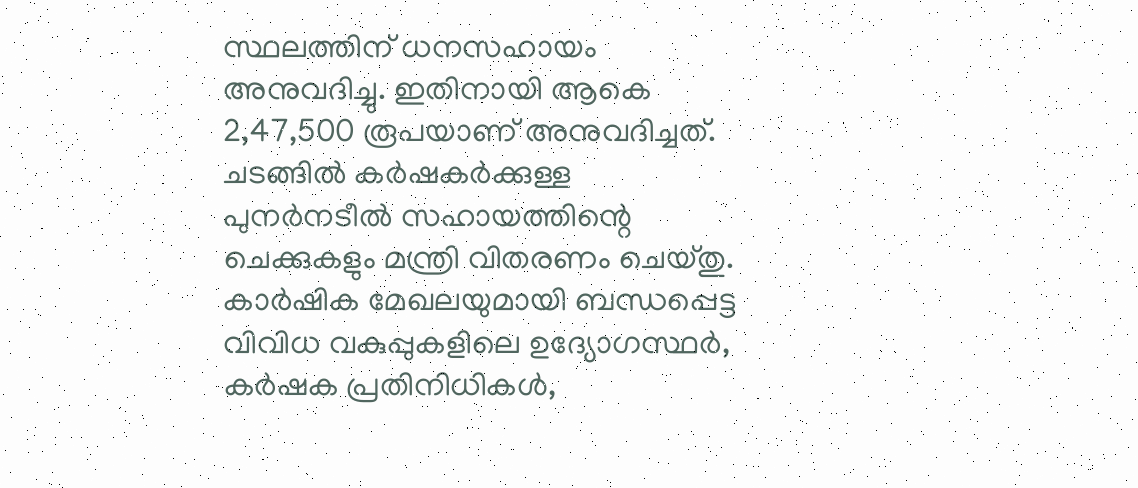സ്ഥലത്തിന് ധനസഹായം അനുവദിച്ചു. ഇതിനായി ആകെ 2,47,500 രൂപയാണ് അനുവദിച്ചത്. ചടങ്ങിൽ കർഷകർക്കുള്ള പുനർനടീൽ സഹായത്തിന്റെ ചെക്കുകളും മന്ത്രി വിതരണം ചെയ്തു. കാർഷിക മേഖലയുമായി ബന്ധപ്പെട്ട വിവിധ വകുപ്പുകളിലെ ഉദ്യോഗസ്ഥർ, കർഷക പ്രതിനിധികൾ,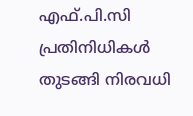എഫ്.പി.സി പ്രതിനിധികൾ തുടങ്ങി നിരവധി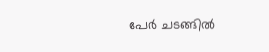പേർ ചടങ്ങിൽ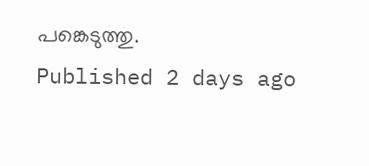പങ്കെടുത്തു.
Published 2 days ago